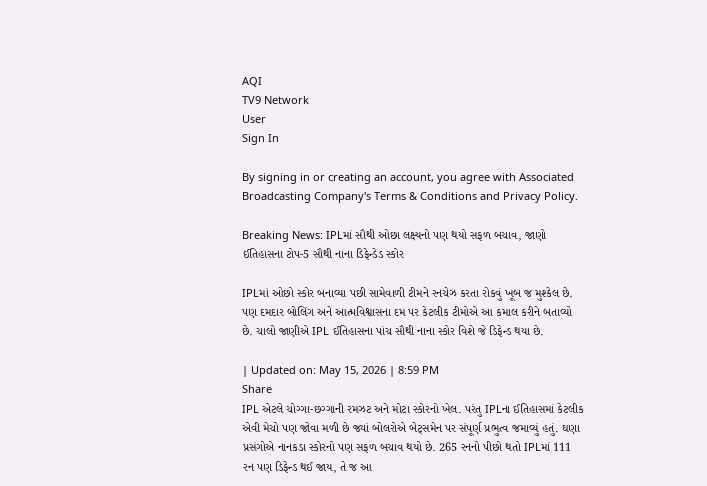AQI
TV9 Network
User
Sign In

By signing in or creating an account, you agree with Associated Broadcasting Company's Terms & Conditions and Privacy Policy.

Breaking News: IPLમાં સૌથી ઓછા લક્ષ્યનો પણ થયો સફળ બચાવ, જાણો ઈતિહાસના ટોપ-5 સૌથી નાના ડિફેન્ડેડ સ્કોર

IPLમાં ઓછો સ્કોર બનાવ્યા પછી સામેવાળી ટીમને રનચેઝ કરતા રોકવું ખૂબ જ મુશ્કેલ છે. પણ દમદાર બોલિંગ અને આત્મવિશ્વાસના દમ પર કેટલીક ટીમોએ આ કમાલ કરીને બતાવ્યો છે. ચાલો જાણીએ IPL ઈતિહાસના પાંચ સૌથી નાના સ્કોર વિશે જે ડિફેન્ડ થયા છે.

| Updated on: May 15, 2026 | 8:59 PM
Share
IPL એટલે ચોગ્ગા-છગ્ગાની રમઝટ અને મોટા સ્કોરનો ખેલ. પરંતુ IPLના ઈતિહાસમાં કેટલીક એવી મેચો પણ જોવા મળી છે જ્યાં બોલરોએ બેટ્સમેન પર સંપૂર્ણ પ્રભુત્વ જમાવ્યું હતું. ઘણા પ્રસંગોએ નાનકડા સ્કોરનો પણ સફળ બચાવ થયો છે. 265 રનનો પીછો થતો IPLમાં 111 રન પણ ડિફેન્ડ થઈ જાય, તે જ આ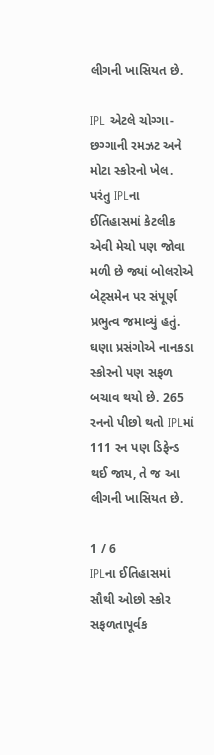લીગની ખાસિયત છે.

IPL એટલે ચોગ્ગા-છગ્ગાની રમઝટ અને મોટા સ્કોરનો ખેલ. પરંતુ IPLના ઈતિહાસમાં કેટલીક એવી મેચો પણ જોવા મળી છે જ્યાં બોલરોએ બેટ્સમેન પર સંપૂર્ણ પ્રભુત્વ જમાવ્યું હતું. ઘણા પ્રસંગોએ નાનકડા સ્કોરનો પણ સફળ બચાવ થયો છે. 265 રનનો પીછો થતો IPLમાં 111 રન પણ ડિફેન્ડ થઈ જાય, તે જ આ લીગની ખાસિયત છે.

1 / 6
IPLના ઈતિહાસમાં સૌથી ઓછો સ્કોર સફળતાપૂર્વક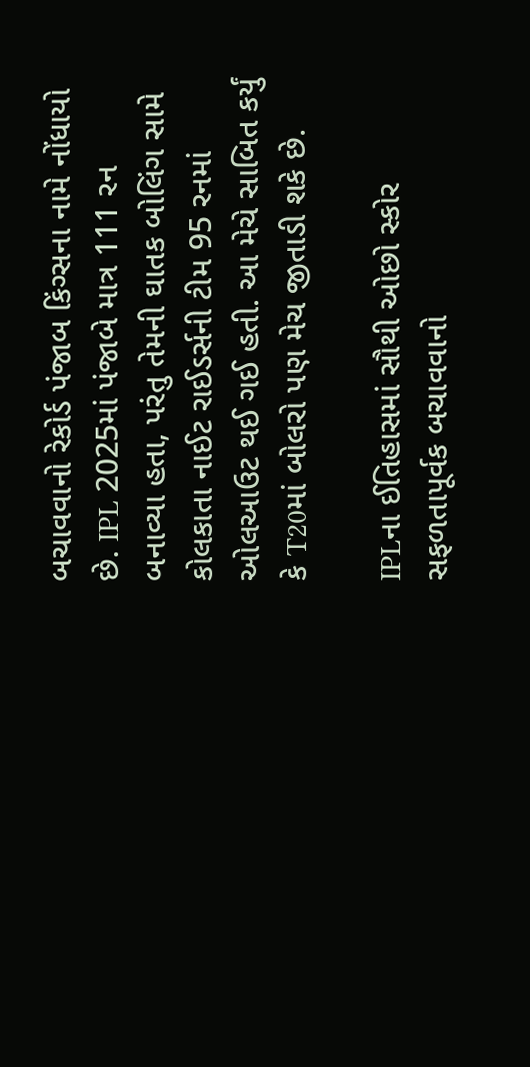બચાવવાનો રેકોર્ડ પંજાબ કિંગ્સના નામે નોંધાયો છે. IPL 2025માં પંજાબે માત્ર 111 રન બનાવ્યા હતા, પરંતુ તેમની ઘાતક બોલિંગ સામે કોલકાતા નાઈટ રાઈડર્સની ટીમ 95 રનમાં ઓલઆઉટ થઈ ગઈ હતી. આ મેચે સાબિત કર્યું કે T20માં બોલરો પણ મેચ જીતાડી શકે છે.

IPLના ઈતિહાસમાં સૌથી ઓછો સ્કોર સફળતાપૂર્વક બચાવવાનો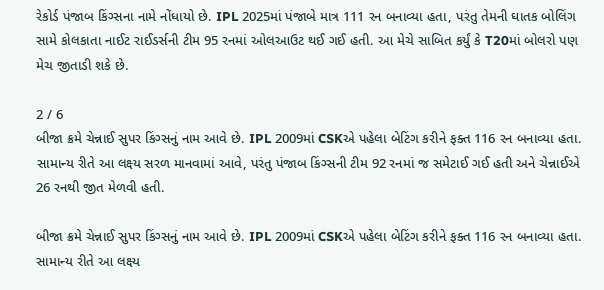રેકોર્ડ પંજાબ કિંગ્સના નામે નોંધાયો છે. IPL 2025માં પંજાબે માત્ર 111 રન બનાવ્યા હતા, પરંતુ તેમની ઘાતક બોલિંગ સામે કોલકાતા નાઈટ રાઈડર્સની ટીમ 95 રનમાં ઓલઆઉટ થઈ ગઈ હતી. આ મેચે સાબિત કર્યું કે T20માં બોલરો પણ મેચ જીતાડી શકે છે.

2 / 6
બીજા ક્રમે ચેન્નાઈ સુપર કિંગ્સનું નામ આવે છે. IPL 2009માં CSKએ પહેલા બેટિંગ કરીને ફક્ત 116 રન બનાવ્યા હતા. સામાન્ય રીતે આ લક્ષ્ય સરળ માનવામાં આવે, પરંતુ પંજાબ કિંગ્સની ટીમ 92 રનમાં જ સમેટાઈ ગઈ હતી અને ચેન્નાઈએ 26 રનથી જીત મેળવી હતી.

બીજા ક્રમે ચેન્નાઈ સુપર કિંગ્સનું નામ આવે છે. IPL 2009માં CSKએ પહેલા બેટિંગ કરીને ફક્ત 116 રન બનાવ્યા હતા. સામાન્ય રીતે આ લક્ષ્ય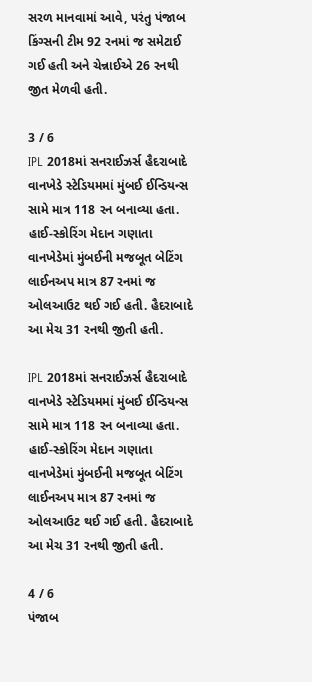સરળ માનવામાં આવે, પરંતુ પંજાબ કિંગ્સની ટીમ 92 રનમાં જ સમેટાઈ ગઈ હતી અને ચેન્નાઈએ 26 રનથી જીત મેળવી હતી.

3 / 6
IPL 2018માં સનરાઈઝર્સ હૈદરાબાદે વાનખેડે સ્ટેડિયમમાં મુંબઈ ઈન્ડિયન્સ સામે માત્ર 118 રન બનાવ્યા હતા. હાઈ-સ્કોરિંગ મેદાન ગણાતા વાનખેડેમાં મુંબઈની મજબૂત બેટિંગ લાઈનઅપ માત્ર 87 રનમાં જ ઓલઆઉટ થઈ ગઈ હતી. હૈદરાબાદે આ મેચ 31 રનથી જીતી હતી.

IPL 2018માં સનરાઈઝર્સ હૈદરાબાદે વાનખેડે સ્ટેડિયમમાં મુંબઈ ઈન્ડિયન્સ સામે માત્ર 118 રન બનાવ્યા હતા. હાઈ-સ્કોરિંગ મેદાન ગણાતા વાનખેડેમાં મુંબઈની મજબૂત બેટિંગ લાઈનઅપ માત્ર 87 રનમાં જ ઓલઆઉટ થઈ ગઈ હતી. હૈદરાબાદે આ મેચ 31 રનથી જીતી હતી.

4 / 6
પંજાબ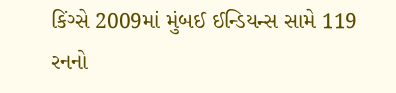કિંગ્સે 2009માં મુંબઈ ઈન્ડિયન્સ સામે 119 રનનો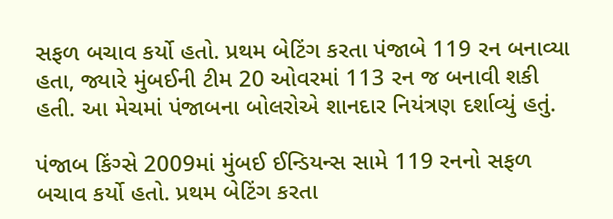સફળ બચાવ કર્યો હતો. પ્રથમ બેટિંગ કરતા પંજાબે 119 રન બનાવ્યા હતા, જ્યારે મુંબઈની ટીમ 20 ઓવરમાં 113 રન જ બનાવી શકી હતી. આ મેચમાં પંજાબના બોલરોએ શાનદાર નિયંત્રણ દર્શાવ્યું હતું.

પંજાબ કિંગ્સે 2009માં મુંબઈ ઈન્ડિયન્સ સામે 119 રનનો સફળ બચાવ કર્યો હતો. પ્રથમ બેટિંગ કરતા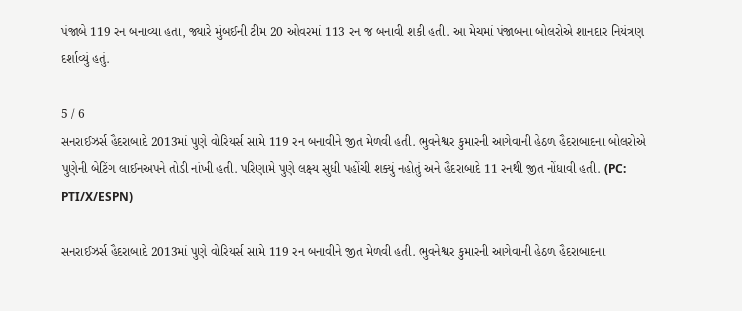પંજાબે 119 રન બનાવ્યા હતા, જ્યારે મુંબઈની ટીમ 20 ઓવરમાં 113 રન જ બનાવી શકી હતી. આ મેચમાં પંજાબના બોલરોએ શાનદાર નિયંત્રણ દર્શાવ્યું હતું.

5 / 6
સનરાઈઝર્સ હૈદરાબાદે 2013માં પુણે વોરિયર્સ સામે 119 રન બનાવીને જીત મેળવી હતી. ભુવનેશ્વર કુમારની આગેવાની હેઠળ હૈદરાબાદના બોલરોએ પુણેની બેટિંગ લાઈનઅપને તોડી નાંખી હતી. પરિણામે પુણે લક્ષ્ય સુધી પહોંચી શક્યું નહોતું અને હૈદરાબાદે 11 રનથી જીત નોંધાવી હતી. (PC: PTI/X/ESPN)

સનરાઈઝર્સ હૈદરાબાદે 2013માં પુણે વોરિયર્સ સામે 119 રન બનાવીને જીત મેળવી હતી. ભુવનેશ્વર કુમારની આગેવાની હેઠળ હૈદરાબાદના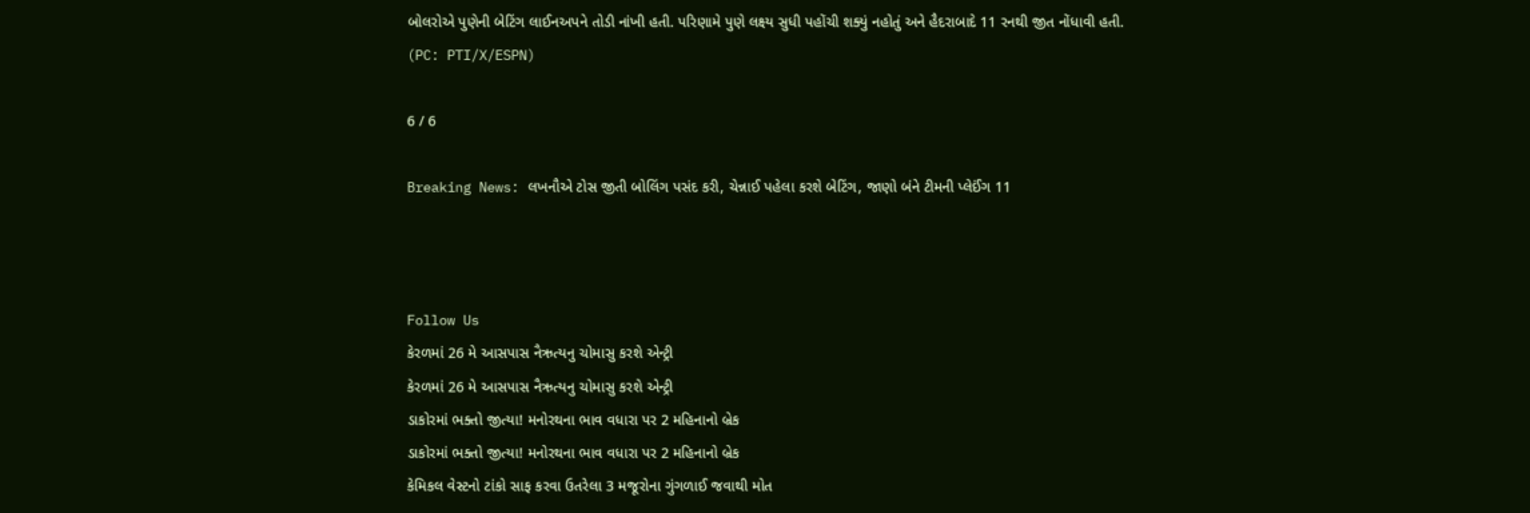બોલરોએ પુણેની બેટિંગ લાઈનઅપને તોડી નાંખી હતી. પરિણામે પુણે લક્ષ્ય સુધી પહોંચી શક્યું નહોતું અને હૈદરાબાદે 11 રનથી જીત નોંધાવી હતી. (PC: PTI/X/ESPN)

6 / 6

Breaking News: લખનૌએ ટોસ જીતી બોલિંગ પસંદ કરી, ચેન્નાઈ પહેલા કરશે બેટિંગ, જાણો બંને ટીમની પ્લેઈંગ 11



Follow Us
કેરળમાં 26 મે આસપાસ નૈઋત્યનુ ચોમાસુ કરશે એન્ટ્રી
કેરળમાં 26 મે આસપાસ નૈઋત્યનુ ચોમાસુ કરશે એન્ટ્રી
ડાકોરમાં ભક્તો જીત્યા! મનોરથના ભાવ વધારા પર 2 મહિનાનો બ્રેક
ડાકોરમાં ભક્તો જીત્યા! મનોરથના ભાવ વધારા પર 2 મહિનાનો બ્રેક
કેમિકલ વેસ્ટનો ટાંકો સાફ કરવા ઉતરેલા 3 મજૂરોના ગુંગળાઈ જવાથી મોત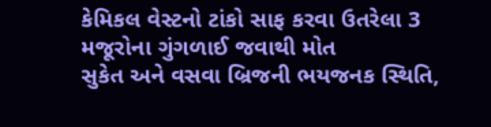કેમિકલ વેસ્ટનો ટાંકો સાફ કરવા ઉતરેલા 3 મજૂરોના ગુંગળાઈ જવાથી મોત
સુકેત અને વસવા બ્રિજની ભયજનક સ્થિતિ,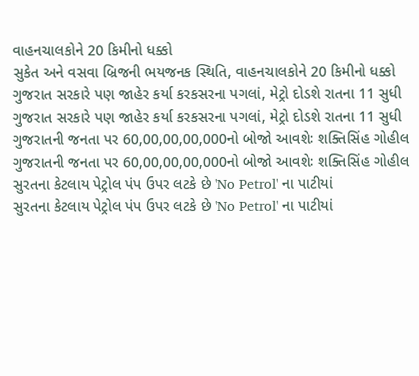વાહનચાલકોને 20 કિમીનો ધક્કો
સુકેત અને વસવા બ્રિજની ભયજનક સ્થિતિ, વાહનચાલકોને 20 કિમીનો ધક્કો
ગુજરાત સરકારે પણ જાહેર કર્યા કરકસરના પગલાં, મેટ્રો દોડશે રાતના 11 સુધી
ગુજરાત સરકારે પણ જાહેર કર્યા કરકસરના પગલાં, મેટ્રો દોડશે રાતના 11 સુધી
ગુજરાતની જનતા પર 60,00,00,00,000નો બોજો આવશેઃ શક્તિસિંહ ગોહીલ
ગુજરાતની જનતા પર 60,00,00,00,000નો બોજો આવશેઃ શક્તિસિંહ ગોહીલ
સુરતના કેટલાય પેટ્રોલ પંપ ઉપર લટકે છે 'No Petrol' ના પાટીયાં
સુરતના કેટલાય પેટ્રોલ પંપ ઉપર લટકે છે 'No Petrol' ના પાટીયાં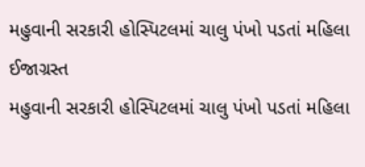મહુવાની સરકારી હોસ્પિટલમાં ચાલુ પંખો પડતાં મહિલા ઈજાગ્રસ્ત
મહુવાની સરકારી હોસ્પિટલમાં ચાલુ પંખો પડતાં મહિલા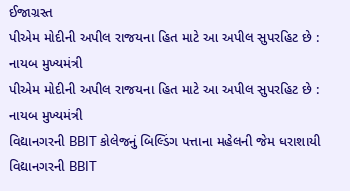ઈજાગ્રસ્ત
પીએમ મોદીની અપીલ રાજયના હિત માટે આ અપીલ સુપરહિટ છે : નાયબ મુખ્યમંત્રી
પીએમ મોદીની અપીલ રાજયના હિત માટે આ અપીલ સુપરહિટ છે : નાયબ મુખ્યમંત્રી
વિદ્યાનગરની BBIT કોલેજનું બિલ્ડિંગ પત્તાના મહેલની જેમ ધરાશાયી
વિદ્યાનગરની BBIT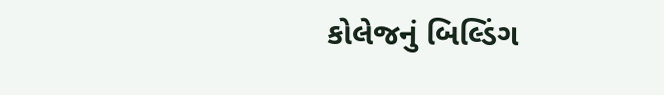કોલેજનું બિલ્ડિંગ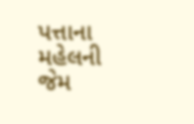પત્તાના મહેલની જેમ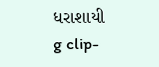ધરાશાયી
g clip-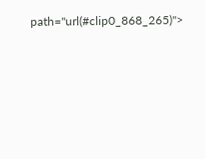path="url(#clip0_868_265)">